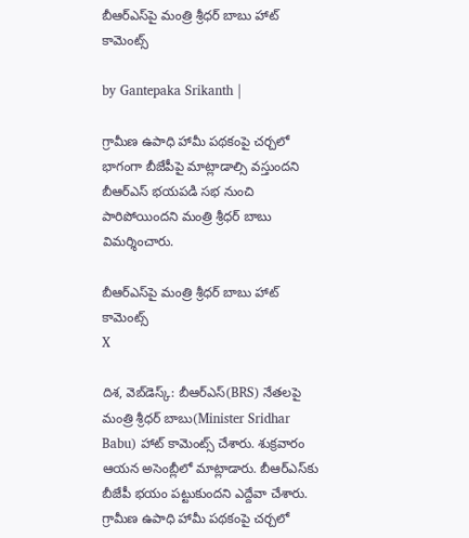బీఆర్ఎస్‌పై మంత్రి శ్రీధర్ బాబు హాట్ కామెంట్స్

by Gantepaka Srikanth |

గ్రామీణ ఉపాధి హామీ పథకంపై చర్చలో భాగంగా బీజేపీపై మాట్లాడాల్సి వస్తుందని బీఆర్ఎస్ భయపడి సభ నుంచి పారిపోయిందని మంత్రి శ్రీధర్ బాబు విమర్శించారు.

బీఆర్ఎస్‌పై మంత్రి శ్రీధర్ బాబు హాట్ కామెంట్స్
X

దిశ, వెబ్‌డెస్క్: బీఆర్ఎస్(BRS) నేతలపై మంత్రి శ్రీధర్ బాబు(Minister Sridhar Babu) హాట్ కామెంట్స్ చేశారు. శుక్రవారం ఆయన అసెంబ్లీలో మాట్లాడారు. బీఆర్ఎస్‌కు బీజేపీ భయం పట్టుకుందని ఎద్దేవా చేశారు. గ్రామీణ ఉపాధి హామీ పథకంపై చర్చలో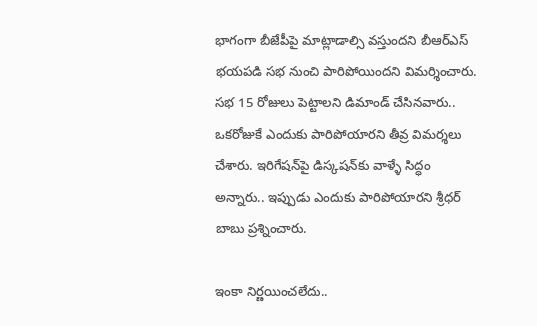భాగంగా బీజేపీపై మాట్లాడాల్సి వస్తుందని బీఆర్ఎస్ భయపడి సభ నుంచి పారిపోయిందని విమర్శించారు. సభ 15 రోజులు పెట్టాలని డిమాండ్ చేసినవారు.. ఒకరోజుకే ఎందుకు పారిపోయారని తీవ్ర విమర్శలు చేశారు. ఇరిగేషన్‌పై డిస్కషన్‌కు వాళ్ళే సిద్ధం అన్నారు.. ఇప్పుడు ఎందుకు పారిపోయారని శ్రీధర్ బాబు ప్రశ్నించారు.

ఇంకా నిర్ణయించలేదు..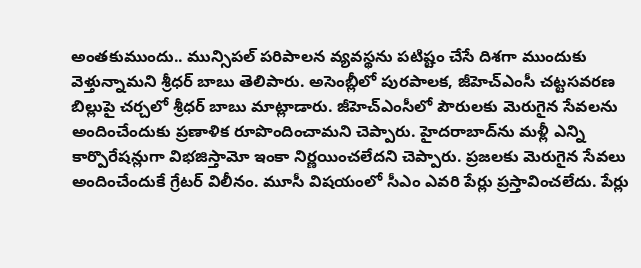అంతకుముందు.. మున్సిపల్ పరిపాలన వ్యవస్థను పటిష్టం చేసే దిశగా ముందుకు వెళ్తున్నామని శ్రీధర్‌ బాబు తెలిపారు. అసెంబ్లీలో పురపాలక, జీహెచ్‌ఎంసీ చట్టసవరణ బిల్లుపై చర్చలో శ్రీధర్‌ బాబు మాట్లాడారు. జీహెచ్‌ఎంసీలో పౌరులకు మెరుగైన సేవలను అందించేందుకు ప్రణాళిక రూపొందించామని చెప్పారు. హైదరాబాద్‌ను మళ్లీ ఎన్ని కార్పొరేషన్లుగా విభజిస్తామో ఇంకా నిర్ణయించలేదని చెప్పారు. ప్రజలకు మెరుగైన సేవలు అందించేందుకే గ్రేటర్ విలీనం. మూసీ విషయంలో సీఎం ఎవరి పేర్లు ప్రస్తావించలేదు. పేర్లు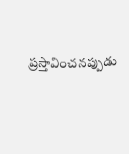ప్రస్తావించనప్పుడు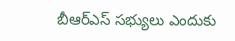బీఆర్ఎస్ సభ్యులు ఎందుకు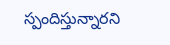స్పందిస్తున్నారని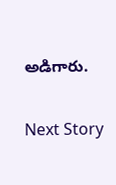అడిగారు.

Next Story